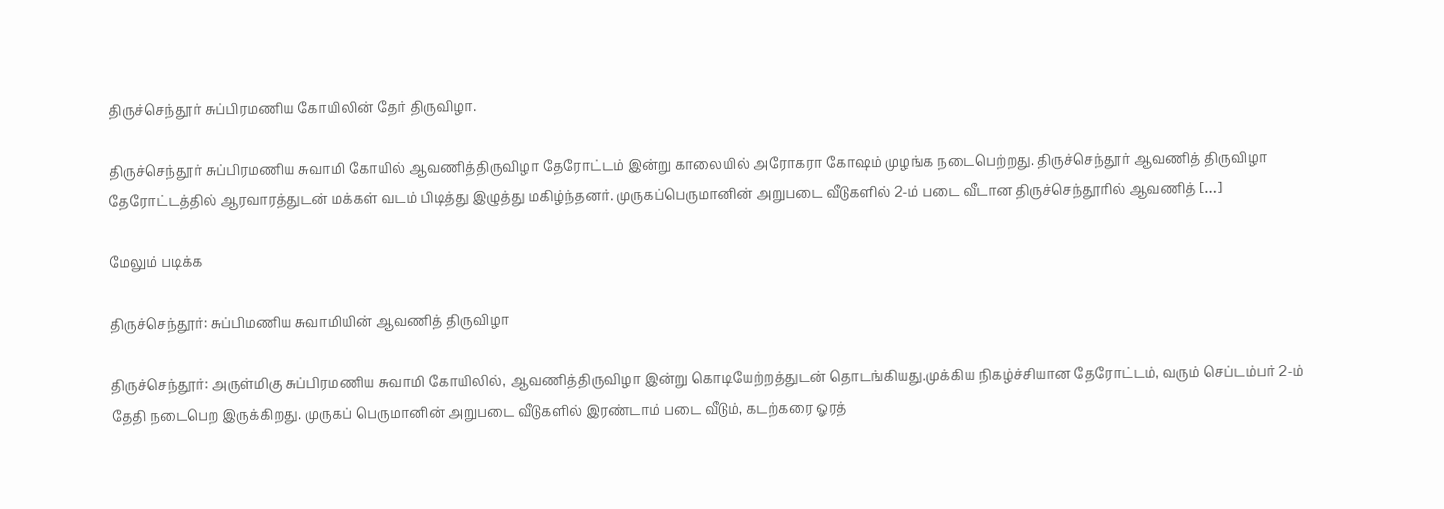திருச்செந்தூர் சுப்பிரமணிய கோயிலின் தேர் திருவிழா.

திருச்செந்தூர் சுப்பிரமணிய சுவாமி கோயில் ஆவணித்திருவிழா தேரோட்டம் இன்று காலையில் அரோகரா கோஷம் முழங்க நடைபெற்றது. திருச்செந்தூர் ஆவணித் திருவிழா தேரோட்டத்தில் ஆரவாரத்துடன் மக்கள் வடம் பிடித்து இழுத்து மகிழ்ந்தனர். முருகப்பெருமானின் அறுபடை வீடுகளில் 2-ம் படை வீடான திருச்செந்தூரில் ஆவணித் […]

மேலும் படிக்க

திருச்செந்தூர்: சுப்பிமணிய சுவாமியின் ஆவணித் திருவிழா

திருச்செந்தூர்: அருள்மிகு சுப்பிரமணிய சுவாமி கோயிலில், ஆவணித்திருவிழா இன்று கொடியேற்றத்துடன் தொடங்கியது.முக்கிய நிகழ்ச்சியான தேரோட்டம், வரும் செப்டம்பர் 2-ம் தேதி நடைபெற இருக்கிறது. முருகப் பெருமானின் அறுபடை வீடுகளில் இரண்டாம் படை வீடும், கடற்கரை ஓரத்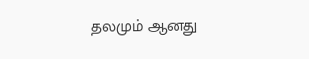தலமும் ஆனது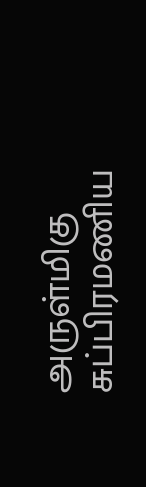அருள்மிகு சுப்பிரமணிய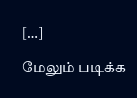[…]

மேலும் படிக்க